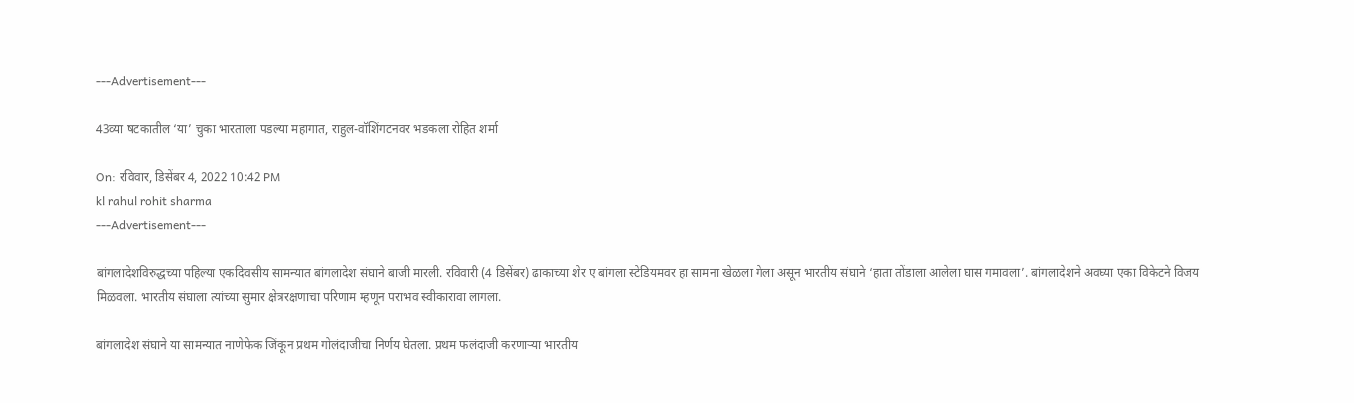---Advertisement---

43व्या षटकातील ‘या’ चुका भारताला पडल्या महागात, राहुल-वॉशिंगटनवर भडकला रोहित शर्मा

On: रविवार, डिसेंबर 4, 2022 10:42 PM
kl rahul rohit sharma
---Advertisement---

बांगलादेशविरुद्धच्या पहिल्या एकदिवसीय सामन्यात बांगलादेश संघाने बाजी मारली. रविवारी (4 डिसेंबर) ढाकाच्या शेर ए बांगला स्टेडियमवर हा सामना खेळला गेला असून भारतीय संघाने ‘हाता तोंडाला आलेला घास गमावला’. बांगलादेशने अवघ्या एका विकेटने विजय मिळवला. भारतीय संघाला त्यांच्या सुमार क्षेत्ररक्षणाचा परिणाम म्हणून पराभव स्वीकारावा लागला.

बांगलादेश संघाने या सामन्यात नाणेफेक जिंकून प्रथम गोलंदाजीचा निर्णय घेतला. प्रथम फलंदाजी करणाऱ्या भारतीय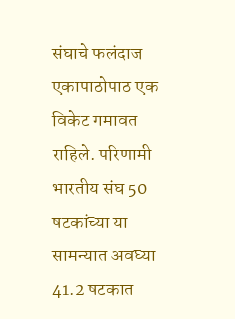संघाचे फलंदाज एकापाठोपाठ एक विकेट गमावत राहिले. परिणामी भारतीय संघ 50 षटकांच्या या सामन्यात अवघ्या 41.2 षटकात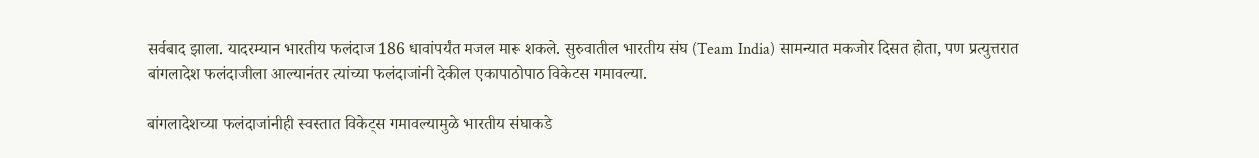सर्वबाद झाला. यादरम्यान भारतीय फलंदाज 186 धावांपर्यंत मजल मारू शकले. सुरुवातील भारतीय संघ (Team India) सामन्यात मकजोर दिसत होता, पण प्रत्युत्तरात बांगलादेश फलंदाजीला आल्यानंतर त्यांच्या फलंदाजांनी देकील एकापाठोपाठ विकेटस गमावल्या.

बांगलादेशच्या फलंदाजांनीही स्वस्तात विकेट्स गमावल्यामुळे भारतीय संघाकडे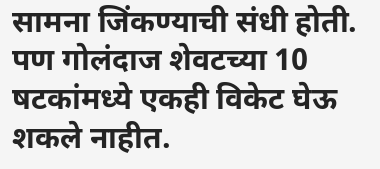सामना जिंकण्याची संधी होती. पण गोलंदाज शेवटच्या 10 षटकांमध्ये एकही विकेट घेऊ शकले नाहीत.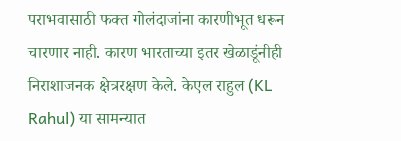पराभवासाठी फक्त गोलंदाजांना कारणीभूत धरून चारणार नाही. कारण भारताच्या इतर खेळाडूंनीही निराशाजनक क्षेत्ररक्षण केले. केएल राहुल (KL Rahul) या सामन्यात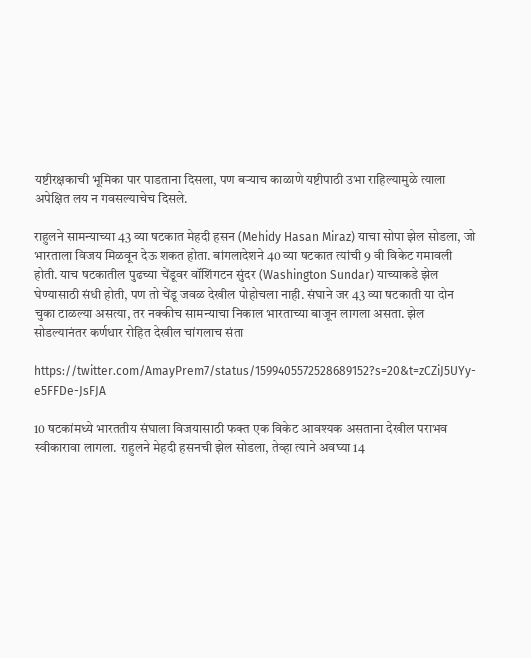यष्टीरक्षकाची भूमिका पार पाडताना दिसला, पण बऱ्याच काळाणे यष्टीपाठी उभा राहिल्यामुळे त्याला अपेक्षित लय न गवसल्याचेच दिसले.

राहुलने सामन्याच्या 43 व्या षटकात मेहदी हसन (Mehidy Hasan Miraz) याचा सोपा झेल सोडला, जो भारताला विजय मिळवून देऊ शकत होता. बांगलादेशने 40 व्या षटकात त्यांची 9 वी विकेट गमावली होती. याच षटकातील पुढच्या चेंडूवर वॉशिंगटन सुंदर (Washington Sundar) याच्याकडे झेल घेण्यासाठी संधी होती, पण तो चेंडू जवळ देखील पोहोचला नाही. संघाने जर 43 व्या षटकाती या दोन चुका टाळल्या असत्या, तर नक्कीच सामन्याचा निकाल भारताच्या बाजून लागला असता. झेल सोडल्यानंतर कर्णधार रोहित देखील चांगलाच संता

https://twitter.com/AmayPrem7/status/1599405572528689152?s=20&t=zCZiJ5UYy-e5FFDe-JsFJA

10 षटकांमध्ये भारततीय संघाला विजयासाठी फक्त एक विकेट आवश्यक असताना देखील पराभव स्वीकारावा लागला. राहुलने मेहदी हसनची झेल सोडला, तेव्हा त्याने अवघ्या 14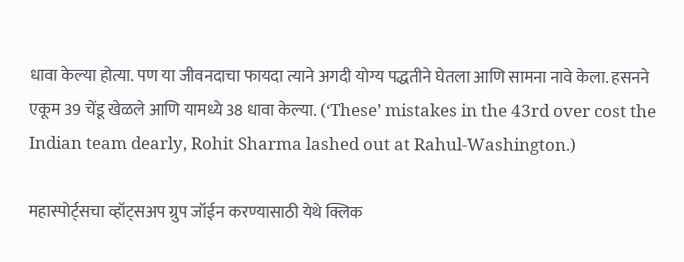धावा केल्या होत्या. पण या जीवनदाचा फायदा त्याने अगदी योग्य पद्धतीने घेतला आणि सामना नावे केला. हसनने एकूम 39 चेंडू खेळले आणि यामध्ये 38 धावा केल्या. (‘These’ mistakes in the 43rd over cost the Indian team dearly, Rohit Sharma lashed out at Rahul-Washington.)

महास्पोर्ट्सचा व्हॉट्सअप ग्रुप जॉईन करण्यासाठी येथे क्लिक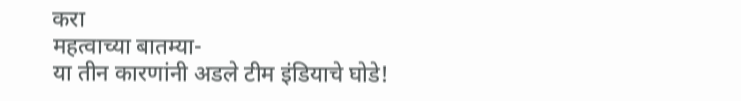करा
महत्वाच्या बातम्या-
या तीन कारणांनी अडले टीम इंडियाचे घोडे!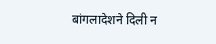बांगलादेशने दिली न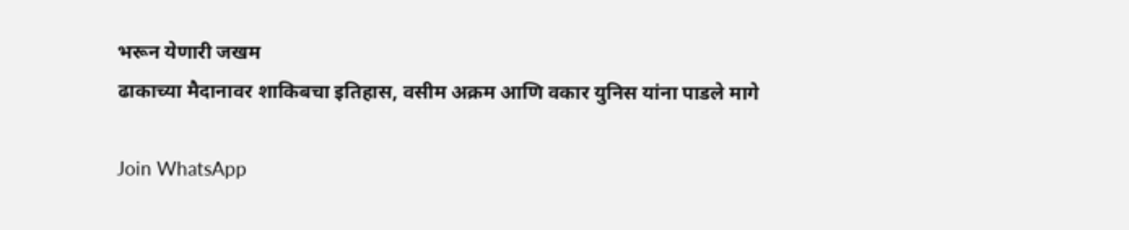भरून येणारी जखम
ढाकाच्या मैदानावर शाकिबचा इतिहास, वसीम अक्रम आणि वकार युनिस यांना पाडले मागे

Join WhatsApp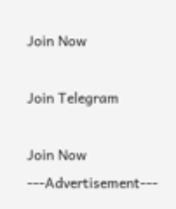Join Now

Join Telegram

Join Now
---Advertisement---